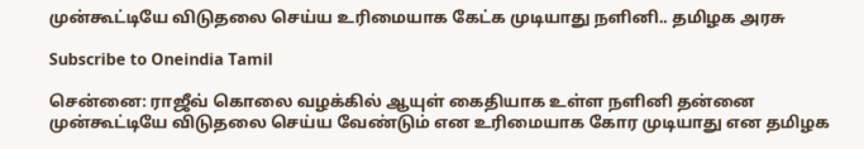முன்கூட்டியே விடுதலை செய்ய உரிமையாக கேட்க முடியாது நளினி.. தமிழக அரசு

Subscribe to Oneindia Tamil

சென்னை: ராஜீவ் கொலை வழக்கில் ஆயுள் கைதியாக உள்ள நளினி தன்னை முன்கூட்டியே விடுதலை செய்ய வேண்டும் என உரிமையாக கோர முடியாது என தமிழக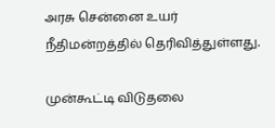அரசு சென்னை உயர் நீதிமன்றத்தில் தெரிவித்துள்ளது.

முன்கூட்டி விடுதலை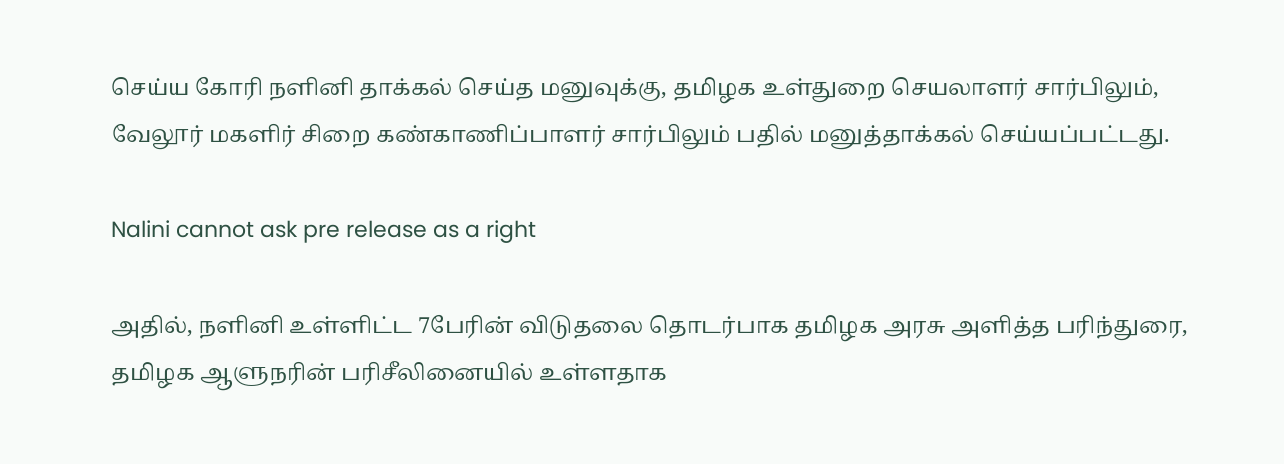செய்ய கோரி நளினி தாக்கல் செய்த மனுவுக்கு, தமிழக உள்துறை செயலாளர் சார்பிலும், வேலூர் மகளிர் சிறை கண்காணிப்பாளர் சார்பிலும் பதில் மனுத்தாக்கல் செய்யப்பட்டது.

Nalini cannot ask pre release as a right

அதில், நளினி உள்ளிட்ட 7பேரின் விடுதலை தொடர்பாக தமிழக அரசு அளித்த பரிந்துரை, தமிழக ஆளுநரின் பரிசீலினையில் உள்ளதாக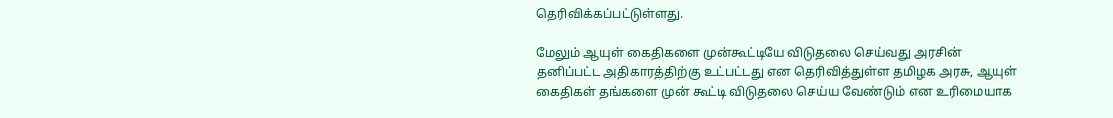தெரிவிக்கப்பட்டுள்ளது.

மேலும் ஆயுள் கைதிகளை முன்கூட்டியே விடுதலை செய்வது அரசின் தனிப்பட்ட அதிகாரத்திற்கு உட்பட்டது என தெரிவித்துள்ள தமிழக அரசு, ஆயுள் கைதிகள் தங்களை முன் கூட்டி விடுதலை செய்ய வேண்டும் என உரிமையாக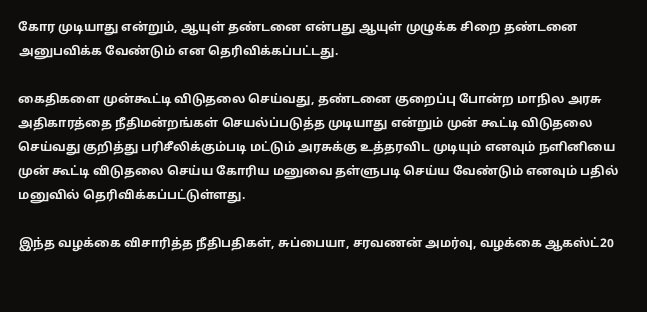கோர முடியாது என்றும், ஆயுள் தண்டனை என்பது ஆயுள் முழுக்க சிறை தண்டனை அனுபவிக்க வேண்டும் என தெரிவிக்கப்பட்டது.

கைதிகளை முன்கூட்டி விடுதலை செய்வது, தண்டனை குறைப்பு போன்ற மாநில அரசு அதிகாரத்தை நீதிமன்றங்கள் செயல்ப்படுத்த முடியாது என்றும் முன் கூட்டி விடுதலை செய்வது குறித்து பரிசீலிக்கும்படி மட்டும் அரசுக்கு உத்தரவிட முடியும் எனவும் நளினியை முன் கூட்டி விடுதலை செய்ய கோரிய மனுவை தள்ளுபடி செய்ய வேண்டும் எனவும் பதில் மனுவில் தெரிவிக்கப்பட்டுள்ளது.

இந்த வழக்கை விசாரித்த நீதிபதிகள், சுப்பையா, சரவணன் அமர்வு, வழக்கை ஆகஸ்ட்20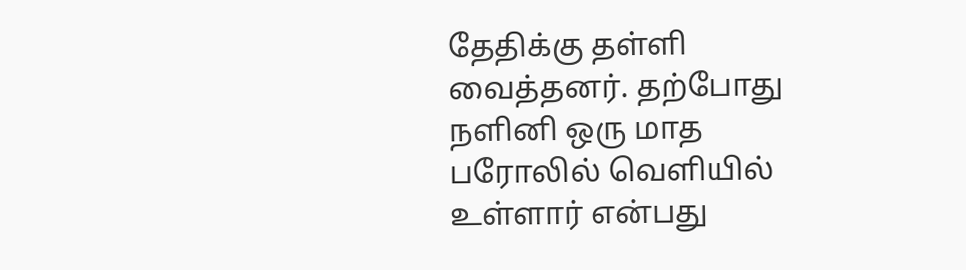தேதிக்கு தள்ளி வைத்தனர். தற்போது நளினி ஒரு மாத பரோலில் வெளியில் உள்ளார் என்பது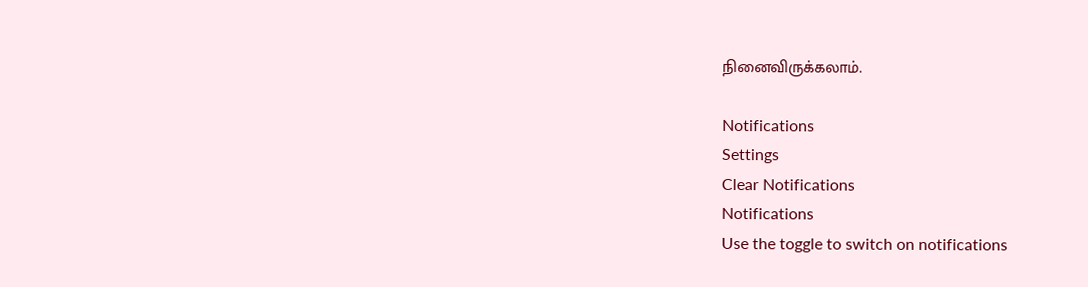நினைவிருக்கலாம்.

Notifications
Settings
Clear Notifications
Notifications
Use the toggle to switch on notifications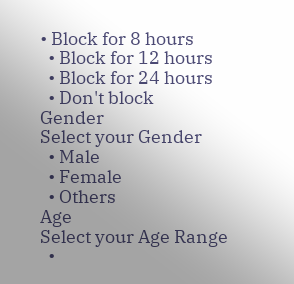• Block for 8 hours
  • Block for 12 hours
  • Block for 24 hours
  • Don't block
Gender
Select your Gender
  • Male
  • Female
  • Others
Age
Select your Age Range
  •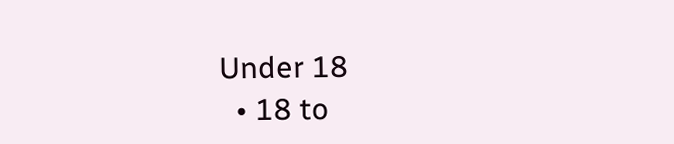Under 18
  • 18 to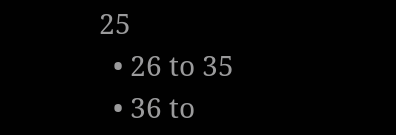25
  • 26 to 35
  • 36 to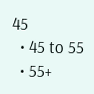45
  • 45 to 55
  • 55+